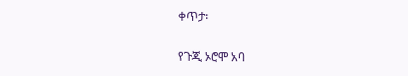ቀጥታ፡

የጉጂ ኦሮሞ አባ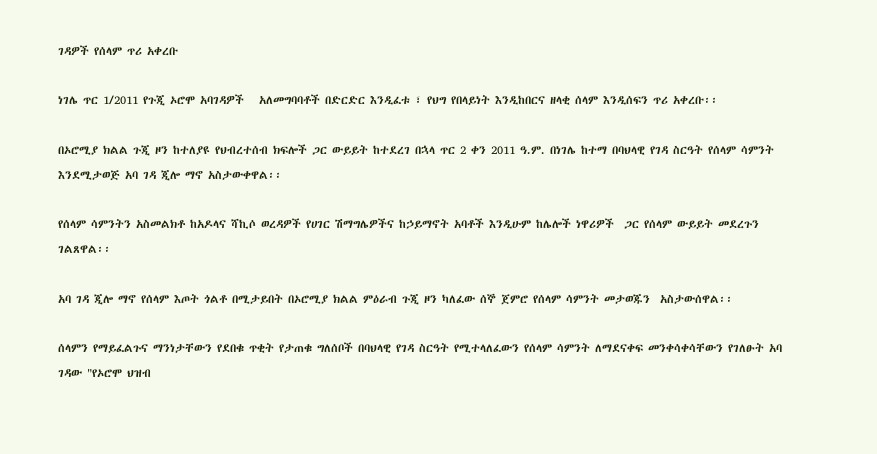ገዳዎች የሰላም ጥሪ አቀረቡ

ነገሌ ጥር 1/2011 የጉጂ ኦሮሞ አባገዳዎች   አለመግባባቶች በድርድር እንዲፈቱ ፣ የህግ የበላይነት እንዲከበርና ዘላቂ ሰላም እንዲሰፍን ጥሪ አቀረቡ፡፡

በኦሮሚያ ክልል ጉጂ ዞን ከተለያዩ የህብረተሰብ ክፍሎች ጋር ውይይት ከተደረገ በኋላ ጥር 2 ቀን 2011 ዓ.ም. በነገሌ ከተማ በባህላዊ የገዳ ስርዓት የሰላም ሳምንት እንደሚታወጅ አባ ገዳ ጂሎ ማኖ አስታውቀዋል፡፡

የሰላም ሳምንትን አስመልክቶ ከአዶላና ሻኪሶ ወረዳዎች የሀገር ሽማግሌዎችና ከኃይማኖት አባቶች እንዲሁም ከሌሎች ነዋሪዎች  ጋር የሰላም ውይይት መደረጉን ገልጸዋል፡፡

አባ ገዳ ጂሎ ማኖ የሰላም እጦት ጎልቶ በሚታይበት በኦሮሚያ ክልል ምዕራብ ጉጂ ዞን ካለፈው ሰኞ ጀምሮ የሰላም ሳምንት መታወጁን  አስታውሰዋል፡፡

ሰላምን የማይፈልጉና ማንነታቸውን የደበቁ ጥቂት የታጠቁ ግለሰቦች በባህላዊ የገዳ ስርዓት የሚተላለፈውን የሰላም ሳምንት ለማደናቀፍ መንቀሳቀሳቸውን የገለፁት አባ ገዳው "የኦሮሞ ህዝብ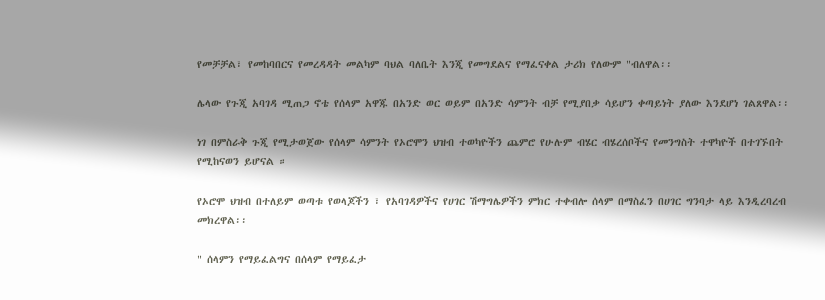የመቻቻል፣ የመከባበርና የመረዳዳት መልካም ባህል ባለቤት እንጂ የመግደልና የማፈናቀል ታሪክ የለውም "ብለዋል፡፡

ሌላው የጉጂ አባገዳ ሚጠጋ ኖቴ የሰላም አዋጁ በአንድ ወር ወይም በአንድ ሳምንት ብቻ የሚያበቃ ሳይሆን ቀጣይነት ያለው እንደሆነ ገልጸዋል፡፡

ነገ በምስራቅ ጉጂ የሚታወጀው የሰላም ሳምንት የኦሮሞን ህዝብ ተወካዮችን ጨምሮ የሁሉም ብሄር ብሄረሰቦችና የመንግስት ተዋካዮች በተገኙበት የሚከናወን ይሆናል ።

የኦሮሞ ህዝብ በተለይም ወጣቱ የወላጆችን ፣ የአባገዳዎችና የሀገር ሽማግሌዎችን ምክር ተቀብሎ ሰላም በማስፈን በሀገር ግንባታ ላይ እንዲረባረብ መክረዋል፡፡

" ሰላምን የማይፈልግና በሰላም የማይፈታ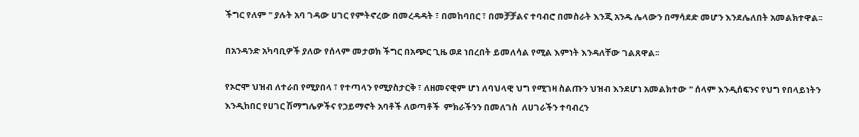ችግር የለም " ያሉት አባ ገዳው ሀገር የምትኖረው በመረዳዳት ፣ በመከባበር ፣ በመቻቻልና ተባብሮ በመስራት እንጂ አንዱ ሌላውን በማሳደድ መሆን እንደሌለበት አመልክተዋል፡፡

በአንዳንድ አካባቢዎች ያለው የሰላም መታወክ ችግር በአጭር ጊዜ ወደ ነበረበት ይመለሳል የሚል እምነት እንዳለቸው ገልጸዋል፡፡

የኦሮሞ ህዝብ ለተራበ የሚያበላ ፣ የተጣላን የሚያስታርቅ ፣ ለዘመናዊም ሆነ ለባህላዊ ህግ የሚገዛ ስልጡን ህዝብ እንደሆነ አመልክተው " ሰላም እንዲሰፍንና የህግ የበላይነትን እንዲከበር የሀገር ሽማግሌዎችና የኃይማኖት አባቶች ለወጣቶች  ምክራችንን በመለገስ  ለሀገራችን ተባብረን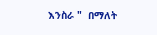እንስራ "  በማለት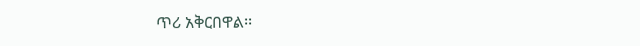ጥሪ አቅርበዋል፡፡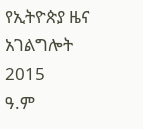የኢትዮጵያ ዜና አገልግሎት
2015
ዓ.ም